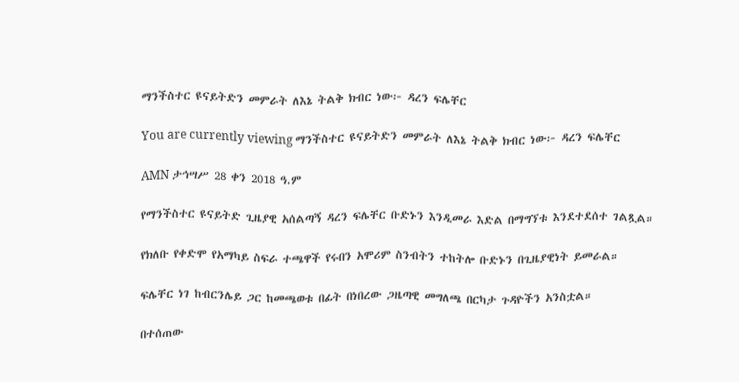ማንችስተር ዩናይትድን መምራት ለእኔ ትልቅ ክብር ነው፦ ዳረን ፍሌቸር

You are currently viewing ማንችስተር ዩናይትድን መምራት ለእኔ ትልቅ ክብር ነው፦ ዳረን ፍሌቸር

AMN ታኅሣሥ 28 ቀን 2018 ዓ.ም

የማንችስተር ዩናይትድ ጊዜያዊ አሰልጣኝ ዳረን ፍሌቸር ቡድኑን እንዲመራ እድል በማግኘቱ እንደተደሰተ ገልጿል።

የክለቡ የቀድሞ የአማካይ ስፍራ ተጫዋች የሩበን አሞሪም ስንብትን ተከትሎ ቡድኑን በጊዜያዊነት ይመራል።

ፍሌቸር ነገ ከብርንሌይ ጋር ከመጫወቱ በፊት በነበረው ጋዜጣዊ መግለጫ በርካታ ጉዳዮችን አንስቷል።

በተሰጠው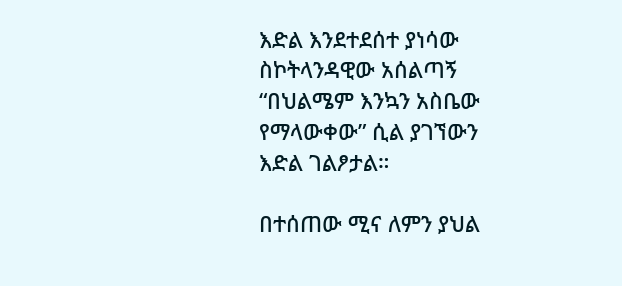እድል እንደተደሰተ ያነሳው ስኮትላንዳዊው አሰልጣኝ “በህልሜም እንኳን አስቤው የማላውቀው” ሲል ያገኘውን እድል ገልፆታል።

በተሰጠው ሚና ለምን ያህል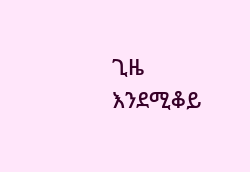ጊዜ እንደሚቆይ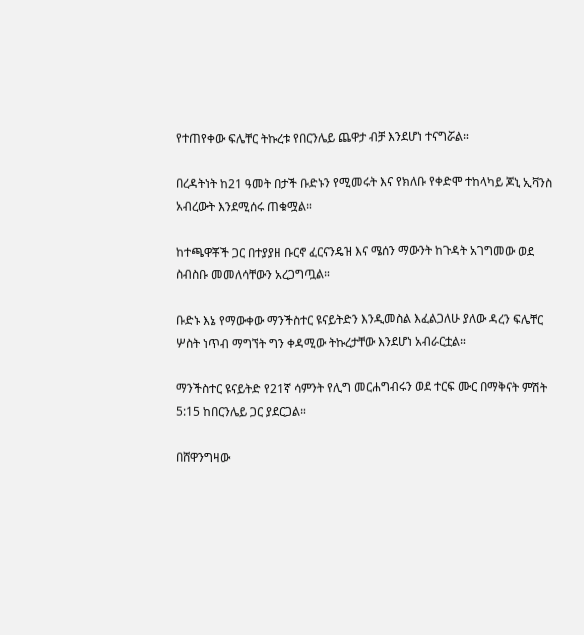የተጠየቀው ፍሌቸር ትኩረቱ የበርንሌይ ጨዋታ ብቻ እንደሆነ ተናግሯል።

በረዳትነት ከ21 ዓመት በታች ቡድኑን የሚመሩት እና የክለቡ የቀድሞ ተከላካይ ጆኒ ኢቫንስ አብረውት እንደሚሰሩ ጠቁሟል።

ከተጫዋቾች ጋር በተያያዘ ቡርኖ ፈርናንዴዝ እና ሜሰን ማውንት ከጉዳት አገግመው ወደ ስብስቡ መመለሳቸውን አረጋግጧል።

ቡድኑ እኔ የማውቀው ማንችስተር ዩናይትድን እንዲመስል እፈልጋለሁ ያለው ዳረን ፍሌቸር ሦስት ነጥብ ማግኘት ግን ቀዳሚው ትኩረታቸው እንደሆነ አብራርቷል።

ማንችስተር ዩናይትድ የ21ኛ ሳምንት የሊግ መርሐግብሩን ወደ ተርፍ ሙር በማቅናት ምሽት 5:15 ከበርንሌይ ጋር ያደርጋል።

በሸዋንግዛው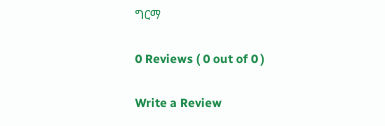ግርማ

0 Reviews ( 0 out of 0 )

Write a Review